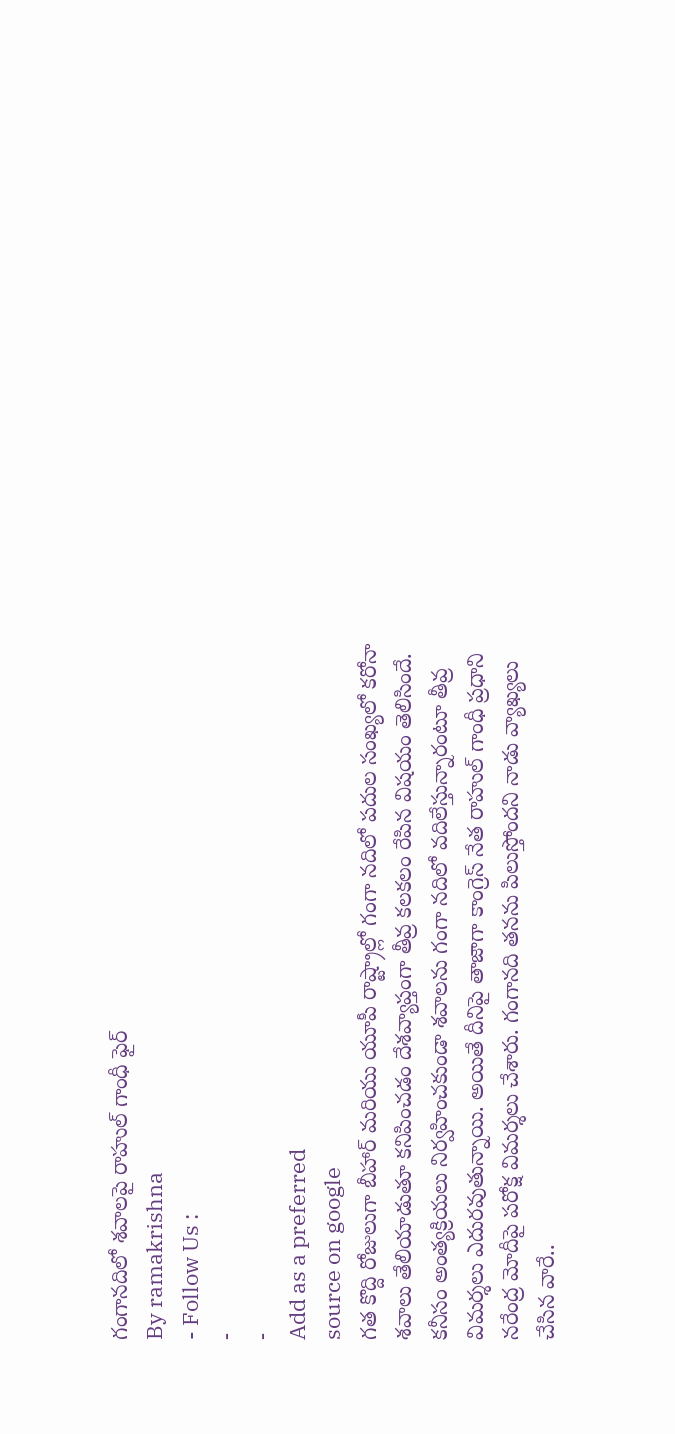గంగానదిలో శవాలపై రాహుల్ గాంధీ ఫైర్
By ramakrishna
- Follow Us :
-
-
Add as a preferred
source on google
గత కొద్ది రోజులుగా బీహార్ మరియు యూపీ రాష్ట్రాల్లో గంగా నదిలో పదుల సంఖ్యలో కరోనా శవాలు తేలియాడుతూ కనిపించడం దేశవ్యాప్తంగా తీవ్ర కలకలం రేపిన విషయం తెలిసిందే. కనీసం అంత్యక్రియలు నిర్వహించకుండా శవాలను గంగా నదిలో వదిలేస్తున్నారంటూ తీవ్ర విమర్శలు ఎదురవుతున్నాయి. అయితే దీనిపై తాజాగా కాంగ్రెస్ నేత రాహుల్ గాంధీ ప్రధాని నరేంద్ర మోదీపై పరోక్ష విమర్శలు చేశారు. గంగానది తనను పిలుస్తోందని నాడు వ్యాఖ్యలు చేసిన వారే..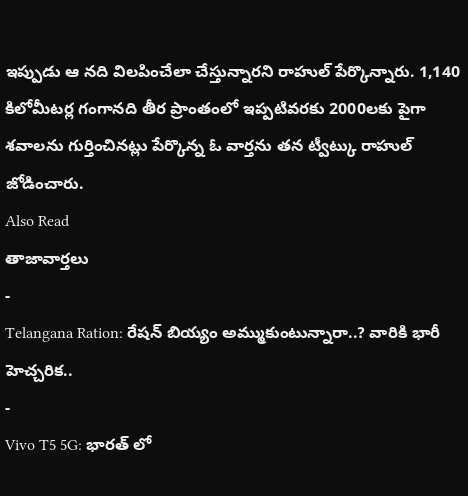ఇప్పుడు ఆ నది విలపించేలా చేస్తున్నారని రాహుల్ పేర్కొన్నారు. 1,140 కిలోమీటర్ల గంగానది తీర ప్రాంతంలో ఇప్పటివరకు 2000లకు పైగా శవాలను గుర్తించినట్లు పేర్కొన్న ఓ వార్తను తన ట్వీట్కు రాహుల్ జోడించారు.
Also Read
తాజావార్తలు
-
Telangana Ration: రేషన్ బియ్యం అమ్ముకుంటున్నారా..? వారికి భారీ హెచ్చరిక..
-
Vivo T5 5G: భారత్ లో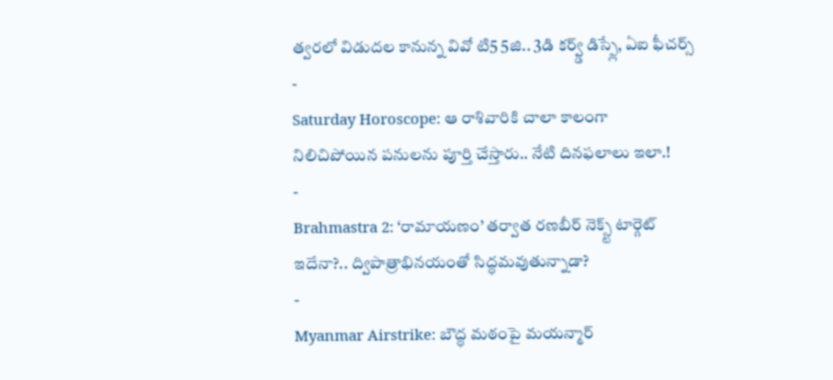త్వరలో విడుదల కానున్న వివో టి5 5జి.. 3డి కర్వ్డ్ డిస్ప్లే, ఏఐ ఫీచర్స్
-
Saturday Horoscope: ఆ రాశివారికి చాలా కాలంగా నిలిచిపోయిన పనులను పూర్తి చేస్తారు.. నేటి దినఫలాలు ఇలా.!
-
Brahmastra 2: ‘రామాయణం’ తర్వాత రణబీర్ నెక్స్ట్ టార్గెట్ ఇదేనా?.. ద్విపాత్రాభినయంతో సిద్ధమవుతున్నాడా?
-
Myanmar Airstrike: బౌద్ధ మఠంపై మయన్మార్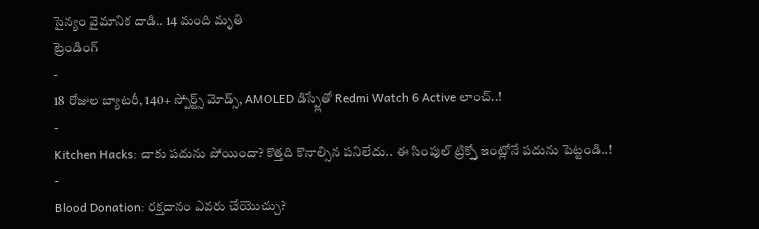సైన్యం వైమానిక దాడి.. 14 మంది మృతి
ట్రెండింగ్
-
18 రోజుల బ్యాటరీ, 140+ స్పోర్ట్స్ మోడ్స్, AMOLED డిస్ప్లేతో Redmi Watch 6 Active లాంచ్..!
-
Kitchen Hacks: చాకు పదును పోయిందా? కొత్తది కొనాల్సిన పనిలేదు.. ఈ సింపుల్ ట్రిక్స్తో ఇంట్లోనే పదును పెట్టండి..!
-
Blood Donation: రక్తదానం ఎవరు చేయొచ్చు?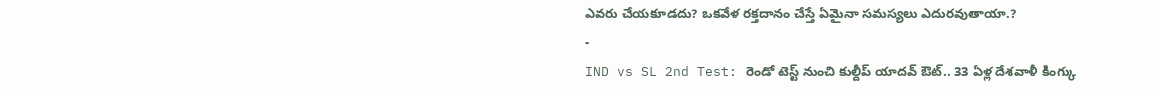ఎవరు చేయకూడదు? ఒకవేళ రక్తదానం చేస్తే ఏమైనా సమస్యలు ఎదురవుతాయా.?
-
IND vs SL 2nd Test: రెండో టెస్ట్ నుంచి కుల్దీప్ యాదవ్ ఔట్.. 33 ఏళ్ల దేశవాళీ కింగ్కు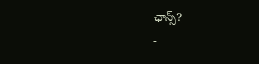ఛాన్స్?
-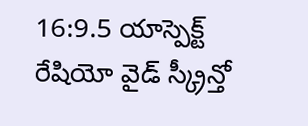16:9.5 యాస్పెక్ట్ రేషియో వైడ్ స్క్రీన్తో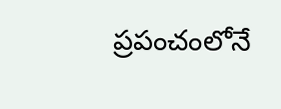ప్రపంచంలోనే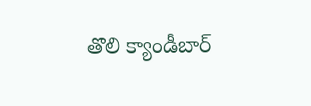తొలి క్యాండీబార్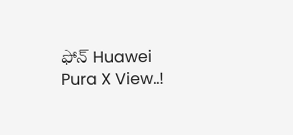ఫోన్ Huawei Pura X View..!